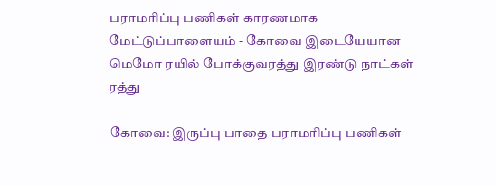பராமரிப்பு பணிகள் காரணமாக மேட்டுப்பாளையம் - கோவை இடையேயான மெமோ ரயில் போக்குவரத்து இரண்டு நாட்கள் ரத்து

கோவை: இருப்பு பாதை பராமரிப்பு பணிகள்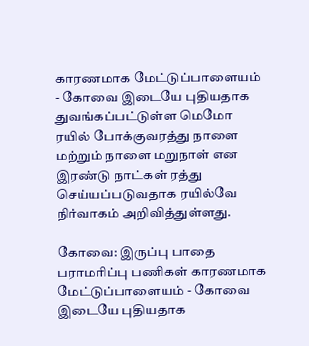காரணமாக மேட்டுப்பாளையம் - கோவை இடையே புதியதாக துவங்கப்பட்டுள்ள மெமோ ரயில் போக்குவரத்து நாளை மற்றும் நாளை மறுநாள் என இரண்டு நாட்கள் ரத்து செய்யப்படுவதாக ரயில்வே நிர்வாகம் அறிவித்துள்ளது.

கோவை: இருப்பு பாதை பராமரிப்பு பணிகள் காரணமாக மேட்டுப்பாளையம் - கோவை இடையே புதியதாக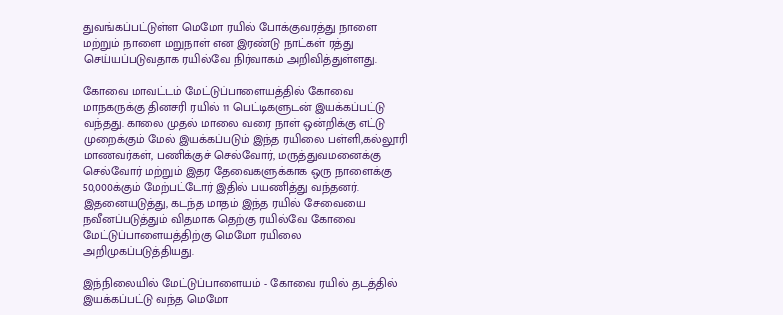துவங்கப்பட்டுள்ள மெமோ ரயில் போக்குவரத்து நாளை மற்றும் நாளை மறுநாள் என இரண்டு நாட்கள் ரத்து செய்யப்படுவதாக ரயில்வே நிர்வாகம் அறிவித்துள்ளது.

கோவை மாவட்டம் மேட்டுப்பாளையத்தில் கோவை மாநகருக்கு தினசரி ரயில் 11 பெட்டிகளுடன் இயக்கப்பட்டு வந்தது. காலை முதல் மாலை வரை நாள் ஒன்றிக்கு எட்டு முறைக்கும் மேல் இயக்கப்படும் இந்த ரயிலை பள்ளி,கல்லூரி மாணவர்கள், பணிக்குச் செல்வோர், மருத்துவமனைக்கு செல்வோர் மற்றும் இதர தேவைகளுக்காக ஒரு நாளைக்கு 50,000க்கும் மேற்பட்டோர் இதில் பயணித்து வந்தனர். இதனையடுத்து, கடந்த மாதம் இந்த ரயில் சேவையை நவீனப்படுத்தும் விதமாக தெற்கு ரயில்வே கோவை மேட்டுப்பாளையத்திற்கு மெமோ ரயிலை அறிமுகப்படுத்தியது.

இந்நிலையில் மேட்டுப்பாளையம் - கோவை ரயில் தடத்தில் இயக்கப்பட்டு வந்த மெமோ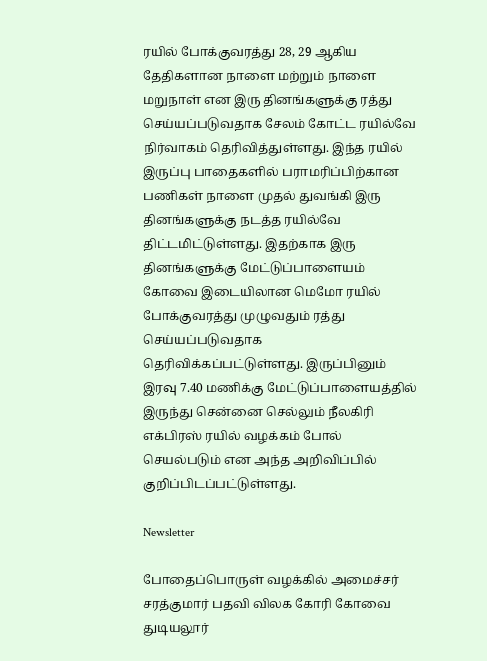ரயில் போக்குவரத்து 28, 29 ஆகிய தேதிகளான நாளை மற்றும் நாளை மறுநாள் என இரு தினங்களுக்கு ரத்து செய்யப்படுவதாக சேலம் கோட்ட ரயில்வே நிர்வாகம் தெரிவித்துள்ளது. இந்த ரயில் இருப்பு பாதைகளில் பராமரிப்பிற்கான பணிகள் நாளை முதல் துவங்கி இரு தினங்களுக்கு நடத்த ரயில்வே திட்டமிட்டுள்ளது. இதற்காக இரு தினங்களுக்கு மேட்டுப்பாளையம் கோவை இடையிலான மெமோ ரயில் போக்குவரத்து முழுவதும் ரத்து செய்யப்படுவதாக தெரிவிக்கப்பட்டுள்ளது. இருப்பினும் இரவு 7.40 மணிக்கு மேட்டுப்பாளையத்தில் இருந்து சென்னை செல்லும் நீலகிரி எக்பிரஸ் ரயில் வழக்கம் போல் செயல்படும் என அந்த அறிவிப்பில் குறிப்பிடப்பட்டுள்ளது.

Newsletter

போதைப்பொருள் வழக்கில் அமைச்சர் சரத்குமார் பதவி விலக கோரி கோவை துடியலூர்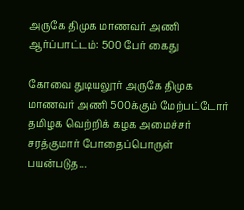அருகே திமுக மாணவர் அணி ஆர்ப்பாட்டம்: 500 பேர் கைது

கோவை துடியலூர் அருகே திமுக மாணவர் அணி 500க்கும் மேற்பட்டோர் தமிழக வெற்றிக் கழக அமைச்சர் சரத்குமார் போதைப்பொருள் பயன்படுத...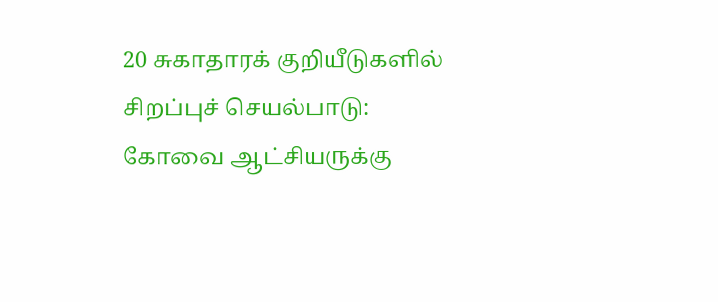20 சுகாதாரக் குறியீடுகளில் சிறப்புச் செயல்பாடு: கோவை ஆட்சியருக்கு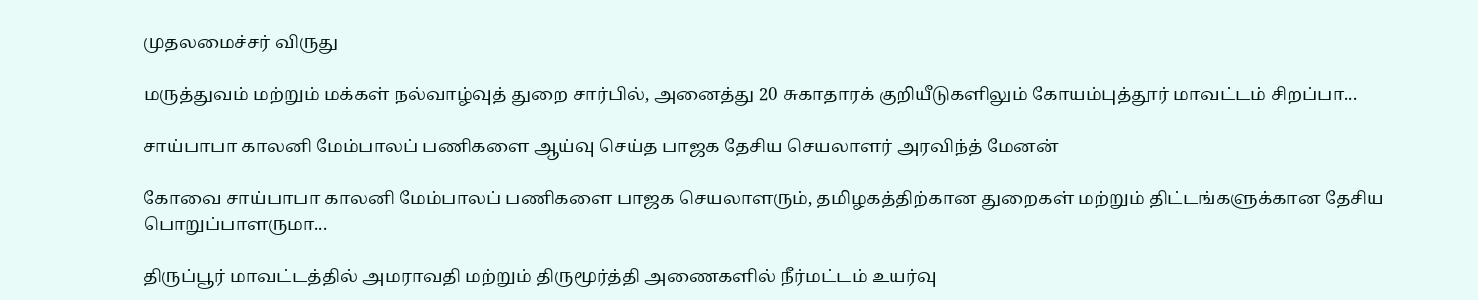முதலமைச்சர் விருது

மருத்துவம் மற்றும் மக்கள் நல்வாழ்வுத் துறை சார்பில், அனைத்து 20 சுகாதாரக் குறியீடுகளிலும் கோயம்புத்தூர் மாவட்டம் சிறப்பா...

சாய்பாபா காலனி மேம்பாலப் பணிகளை ஆய்வு செய்த பாஜக தேசிய செயலாளர் அரவிந்த் மேனன்

கோவை சாய்பாபா காலனி மேம்பாலப் பணிகளை பாஜக செயலாளரும், தமிழகத்திற்கான துறைகள் மற்றும் திட்டங்களுக்கான தேசிய பொறுப்பாளருமா...

திருப்பூர் மாவட்டத்தில் அமராவதி மற்றும் திருமூர்த்தி அணைகளில் நீர்மட்டம் உயர்வு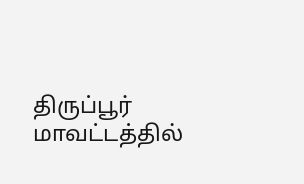திருப்பூர் மாவட்டத்தில்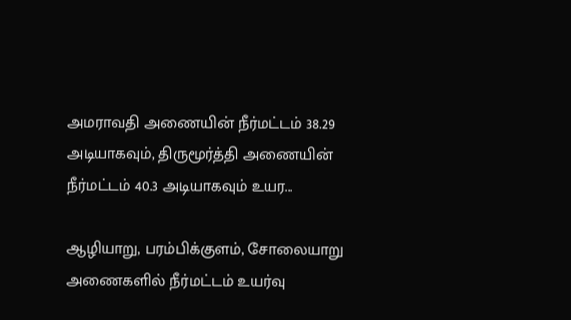அமராவதி அணையின் நீர்மட்டம் 38.29 அடியாகவும், திருமூர்த்தி அணையின் நீர்மட்டம் 40.3 அடியாகவும் உயர...

ஆழியாறு, பரம்பிக்குளம், சோலையாறு அணைகளில் நீர்மட்டம் உயர்வு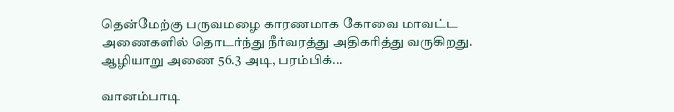தென்மேற்கு பருவமழை காரணமாக கோவை மாவட்ட அணைகளில் தொடர்ந்து நீர்வரத்து அதிகரித்து வருகிறது. ஆழியாறு அணை 56.3 அடி, பரம்பிக்...

வானம்பாடி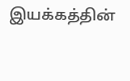இயக்கத்தின்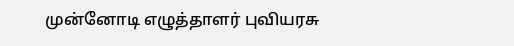முன்னோடி எழுத்தாளர் புவியரசு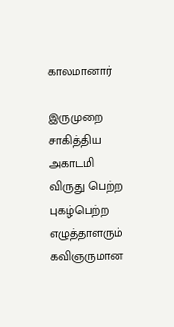காலமானார்

இருமுறை சாகித்திய அகாடமி விருது பெற்ற புகழ்பெற்ற எழுத்தாளரும் கவிஞருமான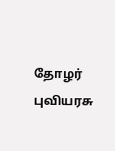தோழர் புவியரசு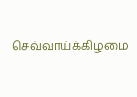செவ்வாய்க்கிழமை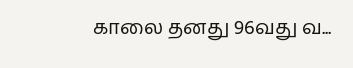காலை தனது 96வது வ...